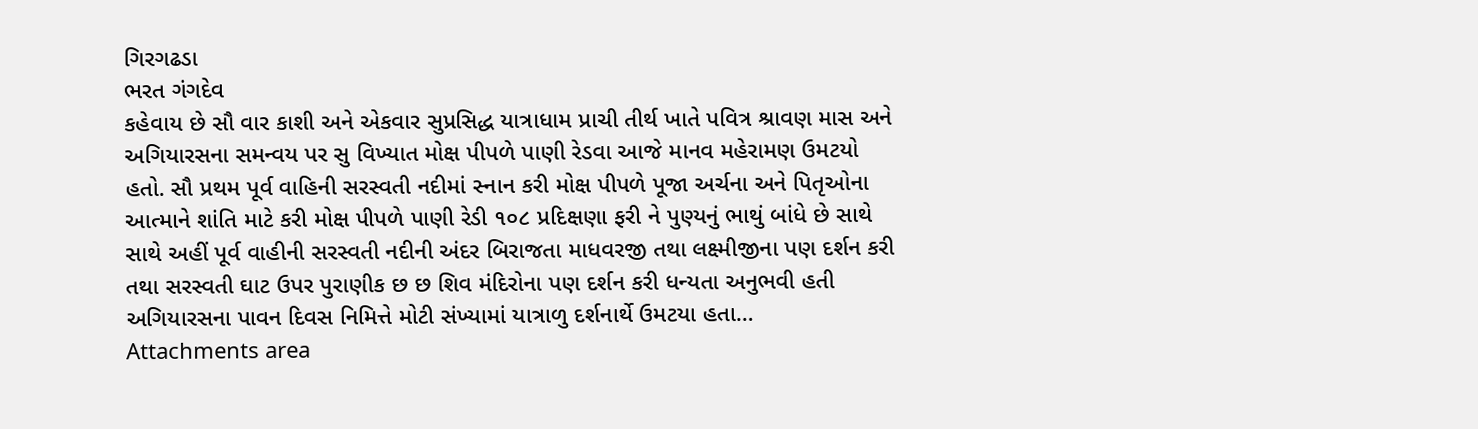ગિરગઢડા
ભરત ગંગદેવ
કહેવાય છે સૌ વાર કાશી અને એકવાર સુપ્રસિદ્ધ યાત્રાધામ પ્રાચી તીર્થ ખાતે પવિત્ર શ્રાવણ માસ અને અગિયારસના સમન્વય પર સુ વિખ્યાત મોક્ષ પીપળે પાણી રેડવા આજે માનવ મહેરામણ ઉમટયો હતો. સૌ પ્રથમ પૂર્વ વાહિની સરસ્વતી નદીમાં સ્નાન કરી મોક્ષ પીપળે પૂજા અર્ચના અને પિતૃઓના આત્માને શાંતિ માટે કરી મોક્ષ પીપળે પાણી રેડી ૧૦૮ પ્રદિક્ષણા ફરી ને પુણ્યનું ભાથું બાંધે છે સાથે સાથે અહીં પૂર્વ વાહીની સરસ્વતી નદીની અંદર બિરાજતા માધવરજી તથા લક્ષ્મીજીના પણ દર્શન કરી તથા સરસ્વતી ઘાટ ઉપર પુરાણીક છ છ શિવ મંદિરોના પણ દર્શન કરી ધન્યતા અનુભવી હતી અગિયારસના પાવન દિવસ નિમિત્તે મોટી સંખ્યામાં યાત્રાળુ દર્શનાર્થે ઉમટયા હતા…
Attachments area